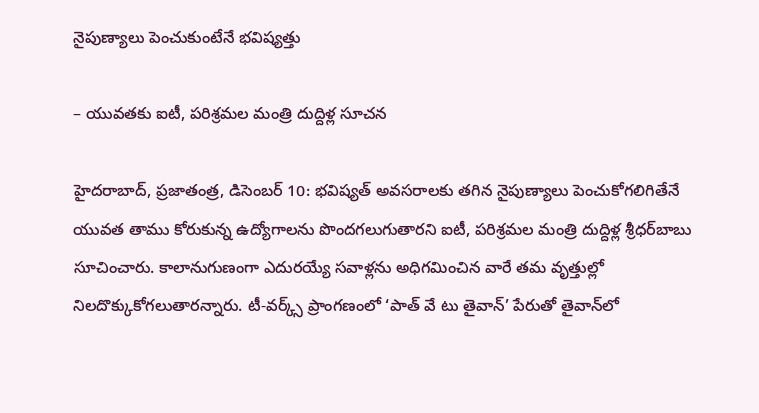నైపుణ్యాలు పెంచుకుంటేనే భవిష్యత్తు

– యువతకు ఐటీ, పరిశ్రమల మంత్రి దుద్దిళ్ల సూచ‌న‌

హైదరాబాద్‌, ప్రజాతంత్ర, డిసెంబర్‌ 10: భవిష్యత్‌ అవసరాలకు తగిన నైపుణ్యాలు పెంచుకోగలిగితేనే యువత తాము కోరుకున్న ఉద్యోగాలను పొందగలుగుతారని ఐటీ, పరిశ్రమల మంత్రి దుద్దిళ్ల శ్రీధర్‌బాబు సూచించారు. కాలానుగుణంగా ఎదురయ్యే సవాళ్లను అధిగమించిన వారే తమ వృత్తుల్లో నిలదొక్కుకోగలుతారన్నారు. టీ-వర్క్స్‌ ప్రాంగణంలో ‘పాత్‌ వే టు తైవాన్‌’ పేరుతో తైవాన్‌లో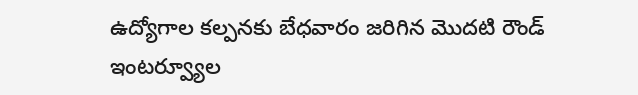ఉద్యోగాల కల్పనకు బేధవారం జరిగిన మొదటి రౌండ్‌ ఇంటర్వ్యూల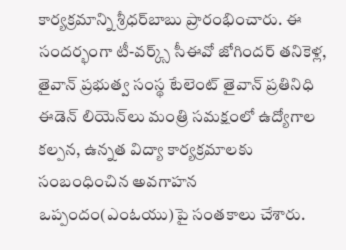కార్యక్రమాన్ని శ్రీధర్‌బాబు ప్రారంభించారు. ఈ సందర్భంగా టీ-వర్క్స్‌ సీఈవో జోగిందర్‌ తనికెళ్ల, తైవాన్‌ ప్రభుత్వ సంస్థ టేలెంట్‌ తైవాన్‌ ప్రతినిధి ఈడెన్‌ లియెన్‌లు మంత్రి సమక్షంలో ఉద్యోగాల కల్పన, ఉన్నత విద్యా కార్యక్రమాలకు సంబంధించిన అవగాహన ఒప్పందం(ఎంఓయు)పై సంతకాలు చేశారు.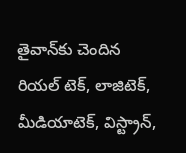తైవాన్‌కు చెందిన రియల్‌ టెక్‌, లాజిటెక్‌, మీడియాటెక్‌, విస్ట్రాన్‌,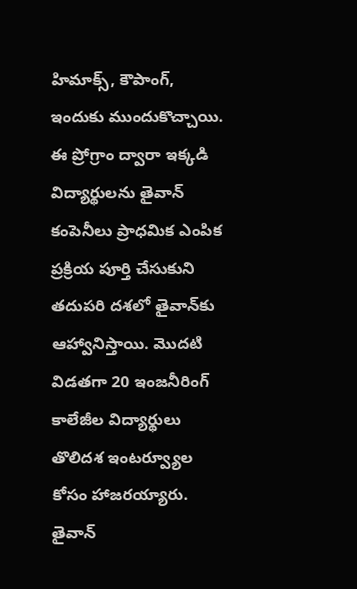హిమాక్స్‌, కౌపాంగ్‌, ఇందుకు ముందుకొచ్చాయి. ఈ ప్రోగ్రాం ద్వారా ఇక్కడి విద్యార్థులను తైవాన్‌ కంపెనీలు ప్రాధమిక ఎంపిక ప్రక్రియ పూర్తి చేసుకుని తదుపరి దశలో తైవాన్‌కు ఆహ్వానిస్తాయి. మొదటి విడతగా 20 ఇంజనీరింగ్‌ కాలేజీల విద్యార్థులు తొలిదశ ఇంటర్వ్యూల కోసం హాజరయ్యారు. తైవాన్‌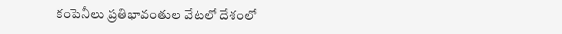కంపెనీలు ప్రతిభావంతుల వేటలో దేశంలో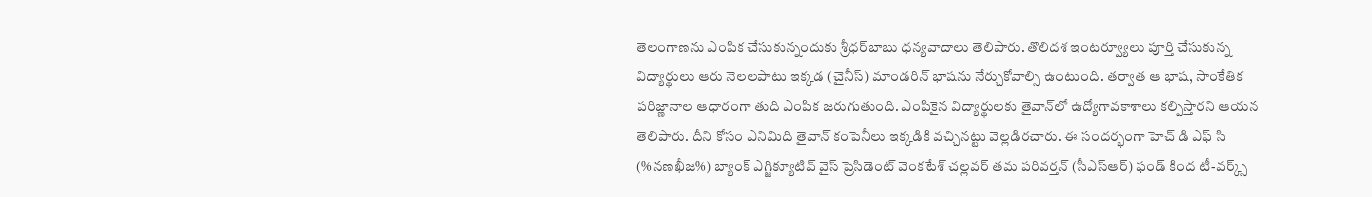తెలంగాణను ఎంపిక చేసుకున్నందుకు శ్రీధర్‌బాబు ధన్యవాదాలు తెలిపారు. తొలిదశ ఇంటర్వ్యూలు పూర్తి చేసుకున్న విద్యార్థులు ఆరు నెలలపాటు ఇక్కడ (చైనీస్‌) మాండరిన్‌ భాషను నేర్చుకోవాల్సి ఉంటుంది. తర్వాత ఆ భాష, సాంకేతిక పరిజ్ణానాల ఆధారంగా తుది ఎంపిక జరుగుతుంది. ఎంపికైన విద్యార్థులకు తైవాన్‌లో ఉద్యోగావకాశాలు కల్పిస్తారని ఆయన తెలిపారు. దీని కోసం ఎనిమిది తైవాన్‌ కంపెనీలు ఇక్కడికి వచ్చినట్టు వెల్లడిరచారు. ఈ సందర్భంగా హెచ్‌ డి ఎఫ్‌ సి (%నణఖీజ%) బ్యాంక్‌ ఎగ్జిక్యూటివ్‌ వైస్‌ ప్రెసిడెంట్‌ వెంకటేశ్‌ చల్లవర్‌ తమ పరివర్తన్‌ (సీఎస్‌ఆర్‌) ఫండ్‌ కింద టీ-వర్క్స్‌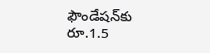ఫౌండేషన్‌కు రూ.1.5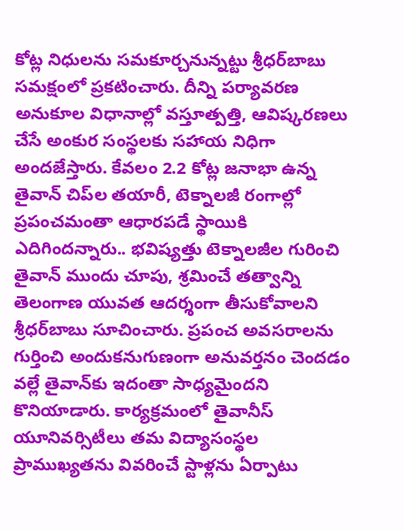కోట్ల నిధులను సమకూర్చనున్నట్టు శ్రీధర్‌బాబు సమక్షంలో ప్రకటించారు. దీన్ని పర్యావరణ అనుకూల విధానాల్లో వస్తూత్పత్తి, ఆవిష్కరణలు చేసే అంకుర సంస్థలకు సహాయ నిధిగా అందజేస్తారు. కేవలం 2.2 కోట్ల జనాభా ఉన్న తైవాన్‌ చిప్‌ల తయారీ, టెక్నాలజీ రంగాల్లో ప్రపంచమంతా ఆధారపడే స్థాయికి ఎదిగిందన్నారు.. భవిష్యత్తు టెక్నాలజీల గురించి తైవాన్‌ ముందు చూపు, శ్రమించే తత్వాన్ని తెలంగాణ యువత ఆదర్శంగా తీసుకోవాలని శ్రీధర్‌బాబు సూచించారు. ప్రపంచ అవసరాలను గుర్తించి అందుకనుగుణంగా అనువర్తనం చెందడం వల్లే తైవాన్‌కు ఇదంతా సాధ్యమైందని కొనియాడారు. కార్యక్రమంలో తైవానీస్‌ యూనివర్సిటీలు తమ విద్యాసంస్థల ప్రాముఖ్యతను వివరించే స్టాళ్లను ఏర్పాటు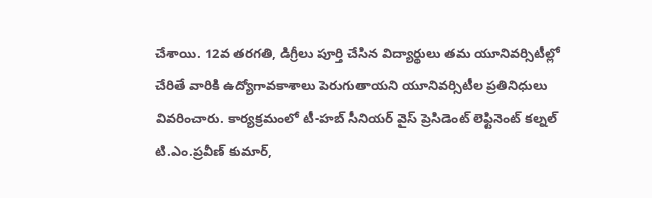చేశాయి. 12వ తరగతి, డిగ్రీలు పూర్తి చేసిన విద్యార్థులు తమ యూనివర్సిటీల్లో చేరితే వారికి ఉద్యోగావకాశాలు పెరుగుతాయని యూనివర్సిటీల ప్రతినిధులు వివరించారు. కార్యక్రమంలో టీ-హబ్‌ సీనియర్‌ వైస్‌ ప్రెసిడెంట్‌ లెఫ్టినెంట్‌ కల్నల్‌ టి.ఎం.ప్రవీణ్‌ కుమార్‌,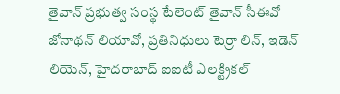తైవాన్‌ ప్రభుత్వ సంస్థ టేలెంట్‌ తైవాన్‌ సీఈవో జోనాథన్‌ లియావో, ప్రతినిధులు టెర్రా లిన్‌, ఇడెన్‌ లియెన్‌, హైదరాబాద్‌ ఐఐటీ ఎలక్ట్రికల్‌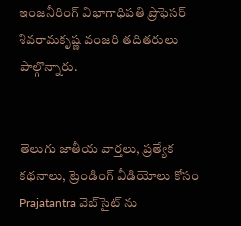ఇంజనీరింగ్‌ విభాగాధిపతి ప్రొఫెసర్‌ శివరామకృష్ణ వంజరి తదితరులు పాల్గొన్నారు.


తెలుగు జాతీయ వార్తలు, ప్రత్యేక కథనాలు, ట్రెండింగ్ వీడియోలు కోసం Prajatantra వెబ్‌సైట్ ను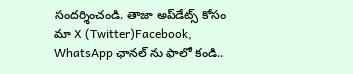సందర్శించండి. తాజా అప్‌డేట్స్ కోసం మా X (Twitter)Facebook, WhatsApp ఛానల్ ను ఫాలో కండి..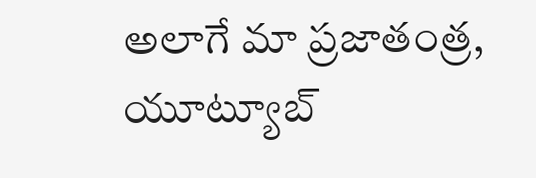అలాగే మా ప్రజాతంత్ర, యూట్యూబ్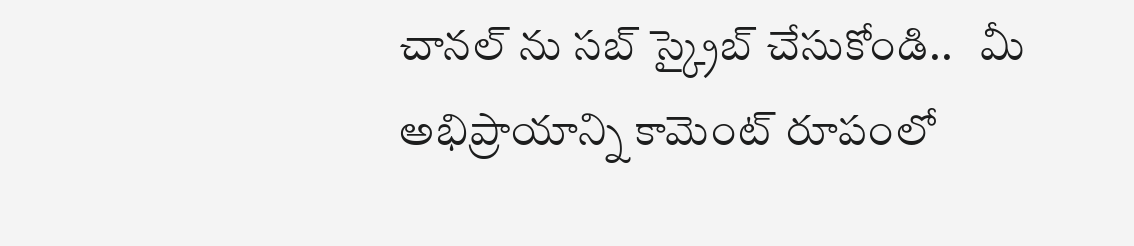చానల్ ను సబ్ స్క్రైబ్ చేసుకోండి..   మీ అభిప్రాయాన్ని కామెంట్ రూపంలో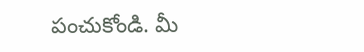పంచుకోండి. మీ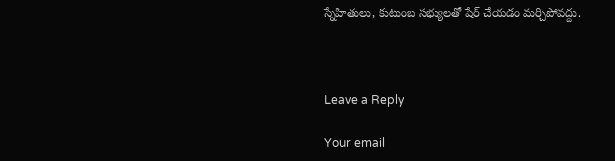స్నేహితులు, కుటుంబ సభ్యులతో షేర్ చేయడం మర్చిపోవద్దు.



Leave a Reply

Your email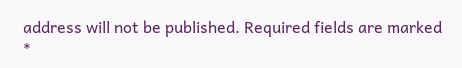address will not be published. Required fields are marked *